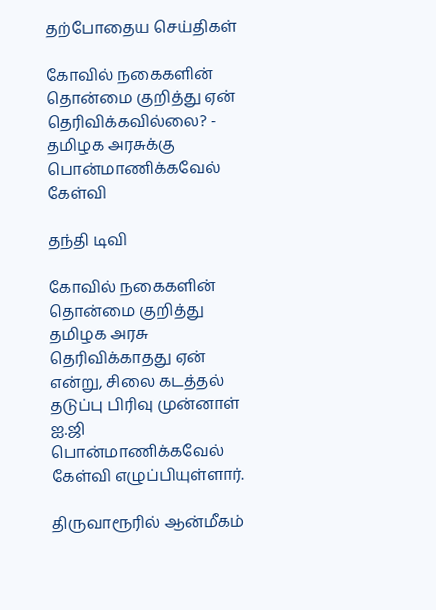தற்போதைய செய்திகள்

கோவில் நகைகளின் தொன்மை குறித்து ஏன் தெரிவிக்கவில்லை? - தமிழக அரசுக்கு பொன்மாணிக்கவேல் கேள்வி

தந்தி டிவி

கோவில் நகைகளின் தொன்மை குறித்து தமிழக அரசு தெரிவிக்காதது ஏன் என்று, சிலை கடத்தல் தடுப்பு பிரிவு முன்னாள் ஐ.ஜி பொன்மாணிக்கவேல் கேள்வி எழுப்பியுள்ளார்.

திருவாரூரில் ஆன்மீகம்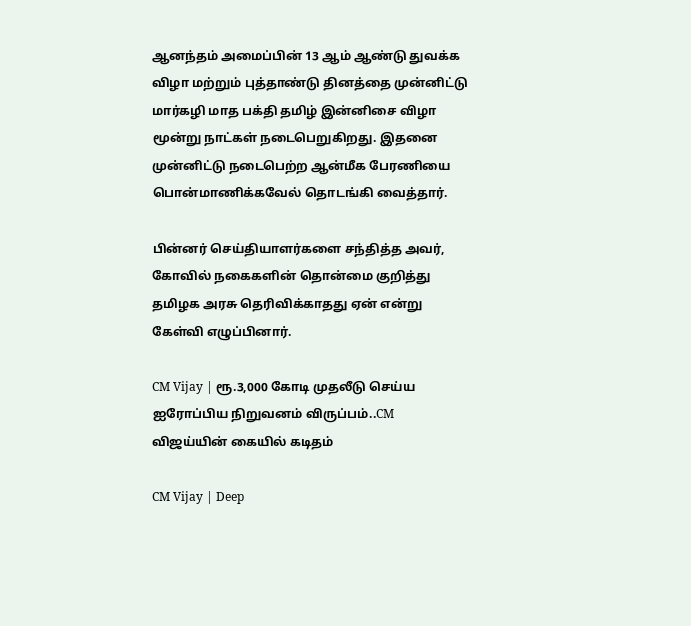ஆனந்தம் அமைப்பின் 13 ஆம் ஆண்டு துவக்க விழா மற்றும் புத்தாண்டு தினத்தை முன்னிட்டு மார்கழி மாத பக்தி தமிழ் இன்னிசை விழா மூன்று நாட்கள் நடைபெறுகிறது. இதனை முன்னிட்டு நடைபெற்ற ஆன்மீக பேரணியை பொன்மாணிக்கவேல் தொடங்கி வைத்தார்.

பின்னர் செய்தியாளர்களை சந்தித்த அவர், கோவில் நகைகளின் தொன்மை குறித்து தமிழக அரசு தெரிவிக்காதது ஏன் என்று கேள்வி எழுப்பினார்.

CM Vijay | ரூ.3,000 கோடி முதலீடு செய்ய ஐரோப்பிய நிறுவனம் விருப்பம்..CM விஜய்யின் கையில் கடிதம்

CM Vijay | Deep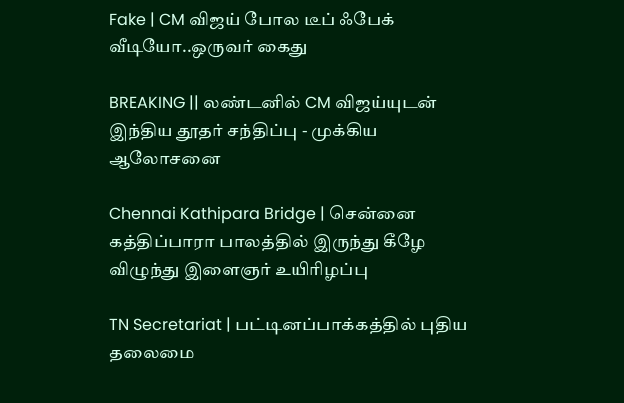Fake | CM விஜய் போல டீப் ஃபேக் வீடியோ..ஒருவர் கைது

BREAKING || லண்டனில் CM விஜய்யுடன் இந்திய தூதர் சந்திப்பு - முக்கிய ஆலோசனை

Chennai Kathipara Bridge | சென்னை கத்திப்பாரா பாலத்தில் இருந்து கீழே விழுந்து இளைஞர் உயிரிழப்பு

TN Secretariat | பட்டினப்பாக்கத்தில் புதிய தலைமை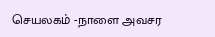செயலகம் -நாளை அவசர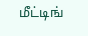மீட்டிங்